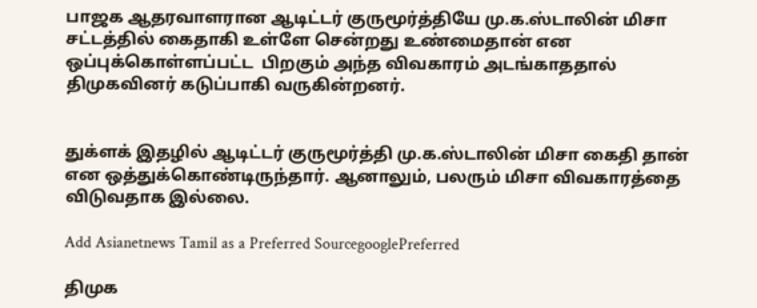பாஜக ஆதரவாளரான ஆடிட்டர் குருமூர்த்தியே மு.க.ஸ்டாலின் மிசா சட்டத்தில் கைதாகி உள்ளே சென்றது உண்மைதான் என ஒப்புக்கொள்ளப்பட்ட  பிறகும் அந்த விவகாரம் அடங்காததால் திமுகவினர் கடுப்பாகி வருகின்றனர்.


துக்ளக் இதழில் ஆடிட்டர் குருமூர்த்தி மு.க.ஸ்டாலின் மிசா கைதி தான் என ஒத்துக்கொண்டிருந்தார். ஆனாலும், பலரும் மிசா விவகாரத்தை விடுவதாக இல்லை.

Add Asianetnews Tamil as a Preferred SourcegooglePreferred

திமுக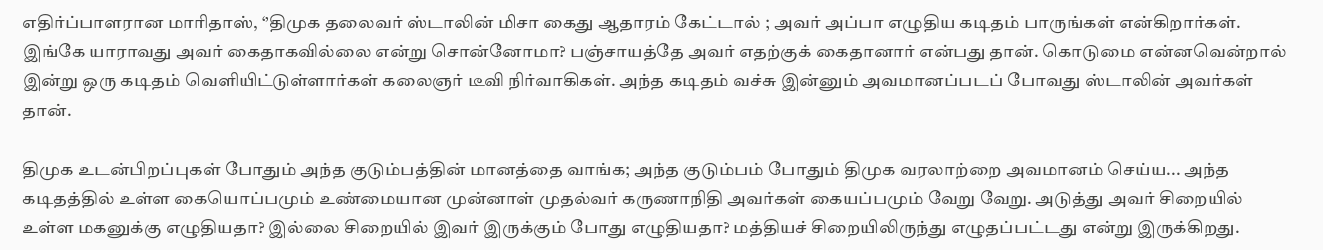எதிர்ப்பாளரான மாரிதாஸ், ‘’திமுக தலைவர் ஸ்டாலின் மிசா கைது ஆதாரம் கேட்டால் ; அவர் அப்பா எழுதிய கடிதம் பாருங்கள் என்கிறார்கள். இங்கே யாராவது அவர் கைதாகவில்லை என்று சொன்னோமா? பஞ்சாயத்தே அவர் எதற்குக் கைதானார் என்பது தான். கொடுமை என்னவென்றால் இன்று ஒரு கடிதம் வெளியிட்டுள்ளார்கள் கலைஞர் டீவி நிர்வாகிகள். அந்த கடிதம் வச்சு இன்னும் அவமானப்படப் போவது ஸ்டாலின் அவர்கள் தான்.

திமுக உடன்பிறப்புகள் போதும் அந்த குடும்பத்தின் மானத்தை வாங்க; அந்த குடும்பம் போதும் திமுக வரலாற்றை அவமானம் செய்ய... அந்த கடிதத்தில் உள்ள கையொப்பமும் உண்மையான முன்னாள் முதல்வர் கருணாநிதி அவர்கள் கையப்பமும் வேறு வேறு. அடுத்து அவர் சிறையில் உள்ள மகனுக்கு எழுதியதா? இல்லை சிறையில் இவர் இருக்கும் போது எழுதியதா? மத்தியச் சிறையிலிருந்து எழுதப்பட்டது என்று இருக்கிறது.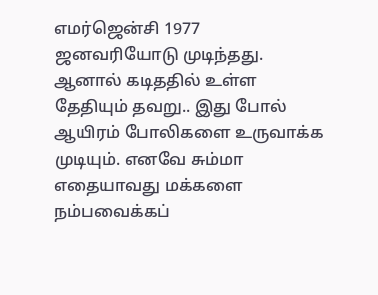எமர்ஜென்சி 1977 ஜனவரியோடு முடிந்தது. ஆனால் கடிததில் உள்ள தேதியும் தவறு.. இது போல் ஆயிரம் போலிகளை உருவாக்க முடியும். எனவே சும்மா எதையாவது மக்களை நம்பவைக்கப்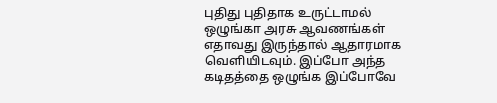புதிது புதிதாக உருட்டாமல் ஒழுங்கா அரசு ஆவணங்கள் எதாவது இருந்தால் ஆதாரமாக வெளியிடவும். இப்போ அந்த கடிதத்தை ஒழுங்க இப்போவே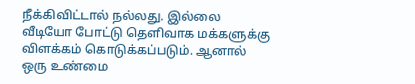நீக்கிவிட்டால் நல்லது. இல்லை வீடியோ போட்டு தெளிவாக மக்களுக்கு விளக்கம் கொடுக்கப்படும். ஆனால் ஒரு உண்மை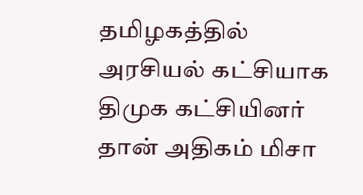தமிழகத்தில் அரசியல் கட்சியாக திமுக கட்சியினர் தான் அதிகம் மிசா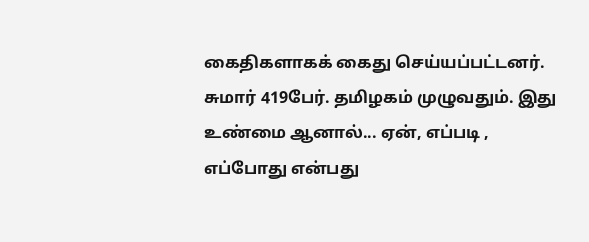கைதிகளாகக் கைது செய்யப்பட்டனர். சுமார் 419பேர். தமிழகம் முழுவதும். இது உண்மை ஆனால்... ஏன், எப்படி , எப்போது என்பது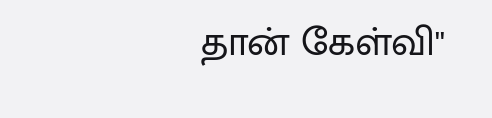தான் கேள்வி''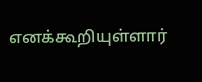எனக்கூறியுள்ளார்